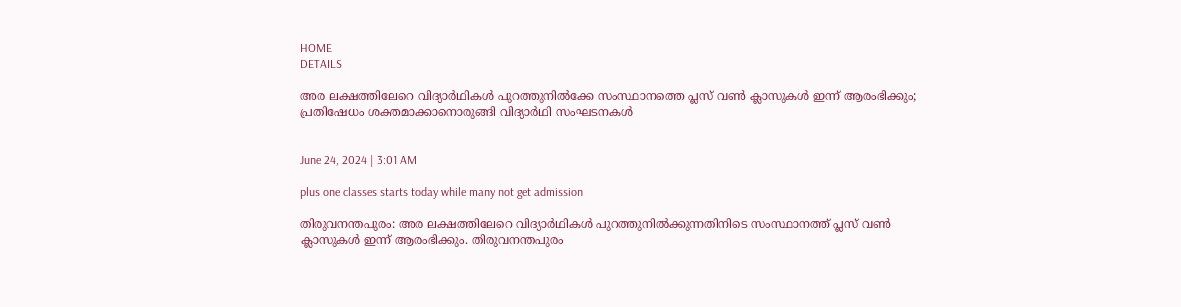HOME
DETAILS

അര ലക്ഷത്തിലേറെ വിദ്യാർഥികൾ പുറത്തുനിൽക്കേ സംസ്ഥാനത്തെ പ്ലസ് വൺ ക്ലാസുകൾ ഇന്ന് ആരംഭിക്കും; പ്രതിഷേധം ശക്തമാക്കാനൊരുങ്ങി വിദ്യാർഥി സംഘടനകൾ


June 24, 2024 | 3:01 AM

plus one classes starts today while many not get admission

തിരുവനന്തപുരം: അര ലക്ഷത്തിലേറെ വിദ്യാർഥികൾ പുറത്തുനിൽക്കുന്നതിനിടെ സംസ്ഥാനത്ത് പ്ലസ് വൺ ക്ലാസുകൾ ഇന്ന് ആരംഭിക്കും. തിരുവനന്തപുരം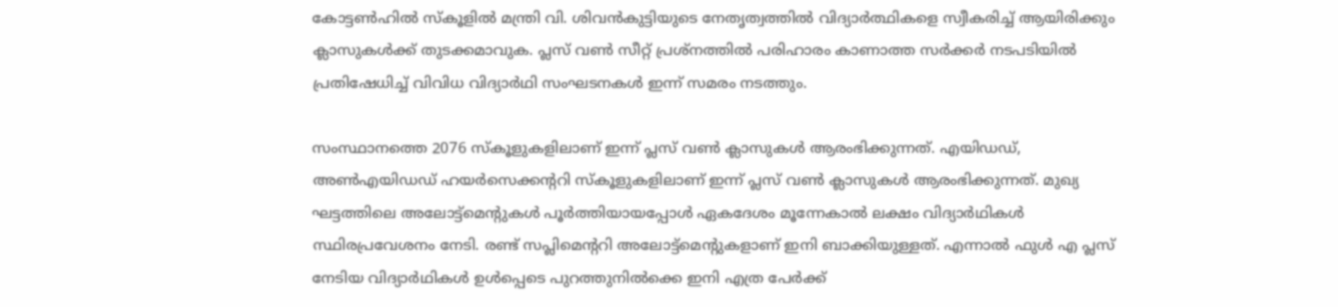കോട്ടൺഹിൽ സ്‌കൂളിൽ മന്ത്രി വി. ശിവൻകുട്ടിയുടെ നേതൃത്വത്തിൽ വിദ്യാർത്ഥികളെ സ്വീകരിച്ച് ആയിരിക്കും ക്ലാസുകൾക്ക് തുടക്കമാവുക. പ്ലസ് വൺ സീറ്റ് പ്രശ്നത്തിൽ പരിഹാരം കാണാത്ത സർക്കർ നടപടിയിൽ പ്രതിഷേധിച്ച് വിവിധ വിദ്യാർഥി സംഘടനകൾ ഇന്ന് സമരം നടത്തും.

സംസ്ഥാനത്തെ 2076 സ്‌കൂളുകളിലാണ് ഇന്ന് പ്ലസ് വൺ ക്ലാസുകൾ ആരംഭിക്കുന്നത്. എയിഡഡ്, അൺഎയിഡഡ് ഹയർസെക്കന്ററി സ്‌കൂളുകളിലാണ് ഇന്ന് പ്ലസ് വൺ ക്ലാസുകൾ ആരംഭിക്കുന്നത്. മുഖ്യ ഘട്ടത്തിലെ അലോട്ട്‌മെന്റുകൾ പൂർത്തിയായപ്പോൾ ഏകദേശം മൂന്നേകാൽ ലക്ഷം വിദ്യാർഥികൾ സ്ഥിരപ്രവേശനം നേടി. രണ്ട് സപ്ലിമെന്ററി അലോട്ട്‌മെന്റുകളാണ് ഇനി ബാക്കിയുള്ളത്. എന്നാൽ ഫുൾ എ പ്ലസ് നേടിയ വിദ്യാർഥികൾ ഉൾപ്പെടെ പുറത്തുനിൽക്കെ ഇനി എത്ര പേർക്ക്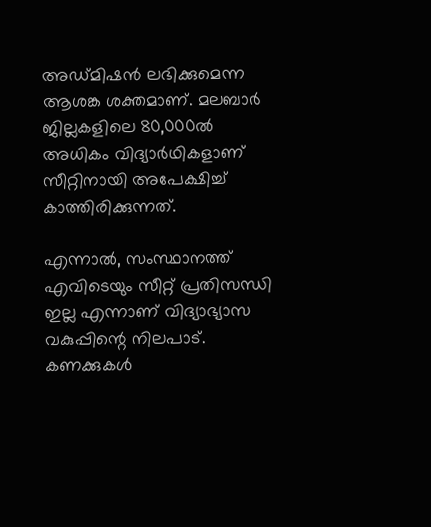അഡ്മിഷൻ ലഭിക്കുമെന്ന ആശങ്ക ശക്തമാണ്. മലബാർ ജില്ലകളിലെ 80,000ൽ അധികം വിദ്യാർഥികളാണ് സീറ്റിനായി അപേക്ഷിച്ച് കാത്തിരിക്കുന്നത്.

എന്നാൽ, സംസ്ഥാനത്ത് എവിടെയും സീറ്റ് പ്രതിസന്ധി ഇല്ല എന്നാണ് വിദ്യാഭ്യാസ വകുപ്പിന്റെ നിലപാട്. കണക്കുകൾ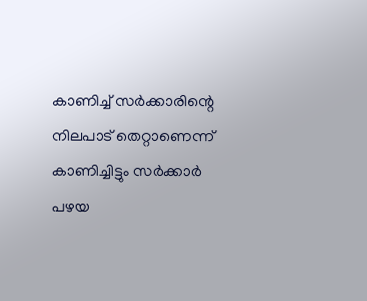കാണിച്ച് സർക്കാരിന്റെ നിലപാട് തെറ്റാണെന്ന് കാണിച്ചിട്ടും സർക്കാർ പഴയ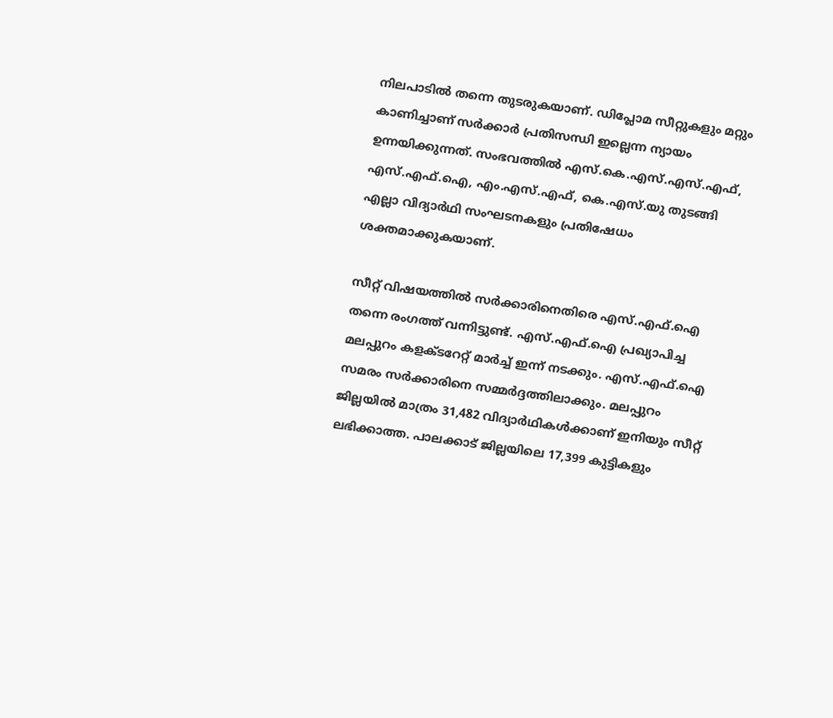നിലപാടിൽ തന്നെ തുടരുകയാണ്. ഡിപ്ലോമ സീറ്റുകളും മറ്റും കാണിച്ചാണ് സർക്കാർ പ്രതിസന്ധി ഇല്ലെന്ന ന്യായം ഉന്നയിക്കുന്നത്. സംഭവത്തിൽ എസ്.കെ.എസ്.എസ്.എഫ്, എസ്.എഫ്.ഐ, എം.എസ്.എഫ്, കെ.എസ്.യു തുടങ്ങി എല്ലാ വിദ്യാർഥി സംഘടനകളും പ്രതിഷേധം ശക്തമാക്കുകയാണ്.

സീറ്റ് വിഷയത്തിൽ സർക്കാരിനെതിരെ എസ്.എഫ്.ഐ തന്നെ രംഗത്ത് വന്നിട്ടുണ്ട്. എസ്.എഫ്.ഐ പ്രഖ്യാപിച്ച മലപ്പുറം കളക്ടറേറ്റ് മാർച്ച് ഇന്ന് നടക്കും. എസ്.എഫ്.ഐ സമരം സർക്കാരിനെ സമ്മർദ്ദത്തിലാക്കും. മലപ്പുറം ജില്ലയിൽ മാത്രം 31,482 വിദ്യാർഥികൾക്കാണ് ഇനിയും സീറ്റ് ലഭിക്കാത്ത. പാലക്കാട് ജില്ലയിലെ 17,399 കുട്ടികളും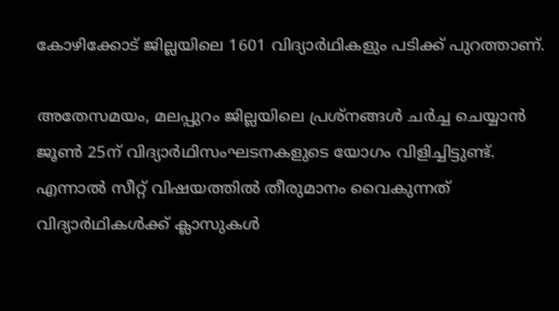കോഴിക്കോട് ജില്ലയിലെ 1601 വിദ്യാർഥികളും പടിക്ക് പുറത്താണ്.

അതേസമയം, മലപ്പുറം ജില്ലയിലെ പ്രശ്‌നങ്ങൾ ചർച്ച ചെയ്യാൻ ജൂൺ 25ന് വിദ്യാർഥിസംഘടനകളുടെ യോഗം വിളിച്ചിട്ടുണ്ട്. എന്നാൽ സീറ്റ് വിഷയത്തിൽ തീരുമാനം വൈകുന്നത് വിദ്യാർഥികൾക്ക് ക്ലാസുകൾ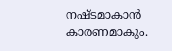നഷ്ടമാകാൻ കാരണമാകും.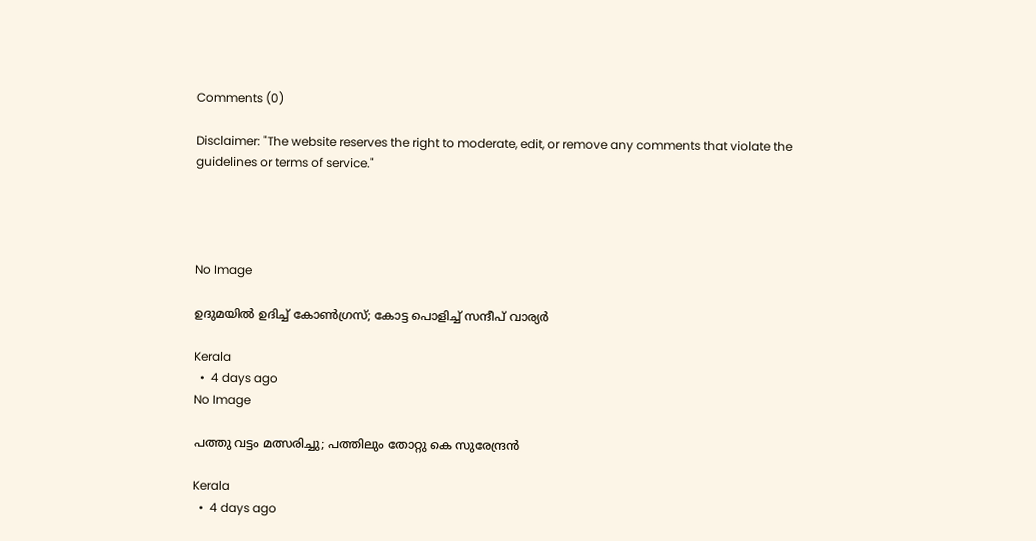Comments (0)

Disclaimer: "The website reserves the right to moderate, edit, or remove any comments that violate the guidelines or terms of service."




No Image

ഉദുമയിൽ ഉദിച്ച് കോൺഗ്രസ്; കോട്ട പൊളിച്ച് സന്ദീപ് വാര്യർ

Kerala
  •  4 days ago
No Image

പത്തു വട്ടം മത്സരിച്ചു; പത്തിലും തോറ്റു കെ സുരേന്ദ്രൻ

Kerala
  •  4 days ago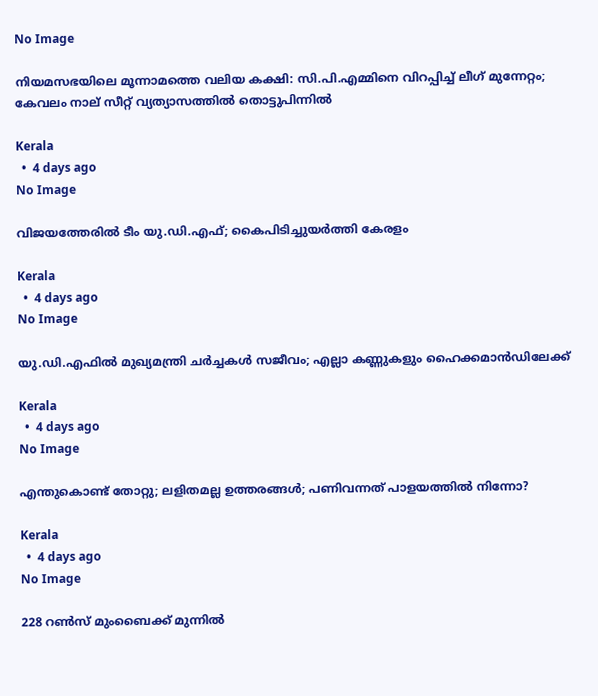No Image

നിയമസഭയിലെ മൂന്നാമത്തെ വലിയ കക്ഷി: സി.പി.എമ്മിനെ വിറപ്പിച്ച് ലീഗ് മുന്നേറ്റം; കേവലം നാല് സീറ്റ് വ്യത്യാസത്തിൽ തൊട്ടുപിന്നിൽ

Kerala
  •  4 days ago
No Image

വിജയത്തേരിൽ ടീം യു.ഡി.എഫ്; കൈപിടിച്ചുയർത്തി കേരളം

Kerala
  •  4 days ago
No Image

യു.ഡി.എഫിൽ മുഖ്യമന്ത്രി ചർച്ചകൾ സജീവം; എല്ലാ കണ്ണുകളും ഹൈക്കമാൻഡിലേക്ക്

Kerala
  •  4 days ago
No Image

എന്തുകൊണ്ട് തോറ്റു; ലളിതമല്ല ഉത്തരങ്ങൾ; പണിവന്നത് പാളയത്തിൽ നിന്നോ?

Kerala
  •  4 days ago
No Image

228 റൺസ് മുംബൈക്ക് മുന്നിൽ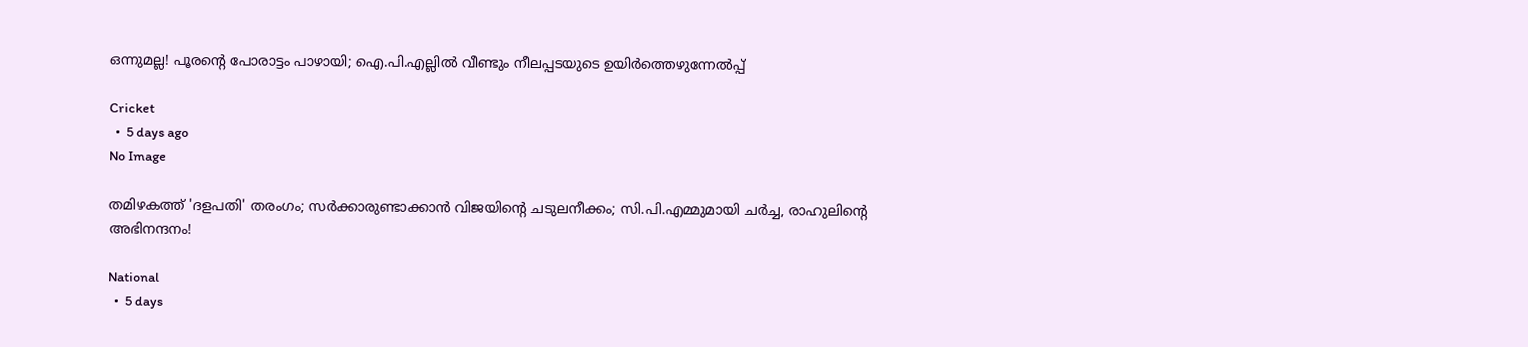ഒന്നുമല്ല! പൂരന്റെ പോരാട്ടം പാഴായി; ഐ.പി.എല്ലിൽ വീണ്ടും നീലപ്പടയുടെ ഉയിർത്തെഴുന്നേൽപ്പ്

Cricket
  •  5 days ago
No Image

തമിഴകത്ത് 'ദളപതി' തരംഗം; സർക്കാരുണ്ടാക്കാൻ വിജയിന്റെ ചടുലനീക്കം; സി.പി.എമ്മുമായി ചർച്ച, രാഹുലിന്റെ അഭിനന്ദനം!

National
  •  5 days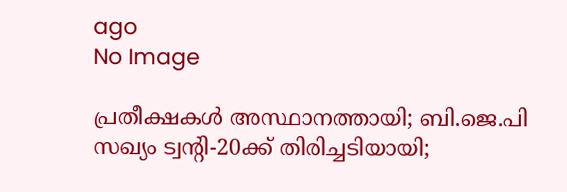ago
No Image

പ്രതീക്ഷകൾ അസ്ഥാനത്തായി; ബി.ജെ.പി സഖ്യം ട്വൻ്റി-20ക്ക് തിരിച്ചടിയായി;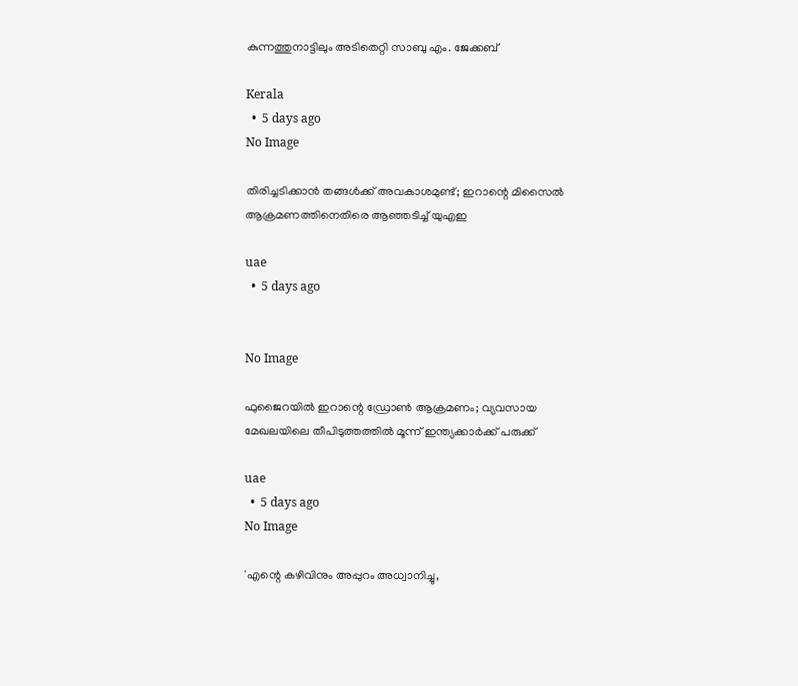കുന്നത്തുനാട്ടിലും അടിതെറ്റി സാബു എം. ജേക്കബ്

Kerala
  •  5 days ago
No Image

തിരിച്ചടിക്കാൻ തങ്ങൾക്ക് അവകാശമുണ്ട്; ഇറാന്റെ മിസൈൽ ആക്രമണത്തിനെതിരെ ആഞ്ഞടിച്ച് യുഎഇ

uae
  •  5 days ago


No Image

ഫുജൈറയിൽ ഇറാന്റെ ഡ്രോൺ ആക്രമണം; വ്യവസായ മേഖലയിലെ തീപിടുത്തത്തിൽ മൂന്ന് ഇന്ത്യക്കാർക്ക് പരുക്ക്

uae
  •  5 days ago
No Image

'എന്റെ കഴിവിനും അപ്പുറം അധ്വാനിച്ചു,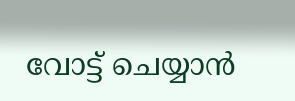വോട്ട് ചെയ്യാൻ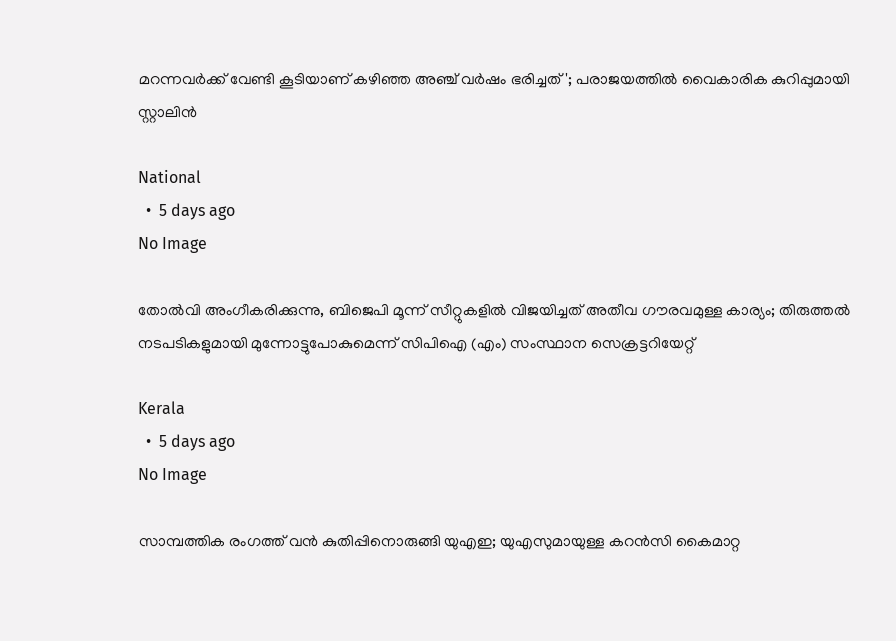മറന്നവർക്ക് വേണ്ടി കൂടിയാണ് കഴിഞ്ഞ അഞ്ച് വർഷം ഭരിച്ചത്'; പരാജയത്തിൽ വൈകാരിക കുറിപ്പുമായി സ്റ്റാലിൻ

National
  •  5 days ago
No Image

തോൽവി അംഗീകരിക്കുന്നു, ബിജെപി മൂന്ന് സീറ്റുകളിൽ വിജയിച്ചത് അതീവ ഗൗരവമുള്ള കാര്യം; തിരുത്തൽ നടപടികളുമായി മുന്നോട്ടുപോകുമെന്ന് സിപിഐ (എം) സംസ്ഥാന സെക്രട്ടറിയേറ്റ്‌

Kerala
  •  5 days ago
No Image

സാമ്പത്തിക രംഗത്ത് വൻ കുതിപ്പിനൊരുങ്ങി യുഎഇ; യുഎസുമായുള്ള കറൻസി കൈമാറ്റ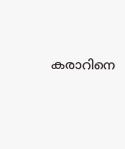കരാറിനെ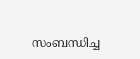സംബന്ധിച്ച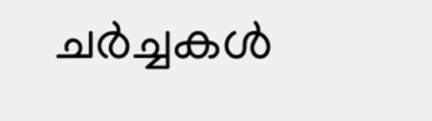ചർച്ചകൾ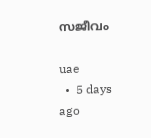സജീവം

uae
  •  5 days ago